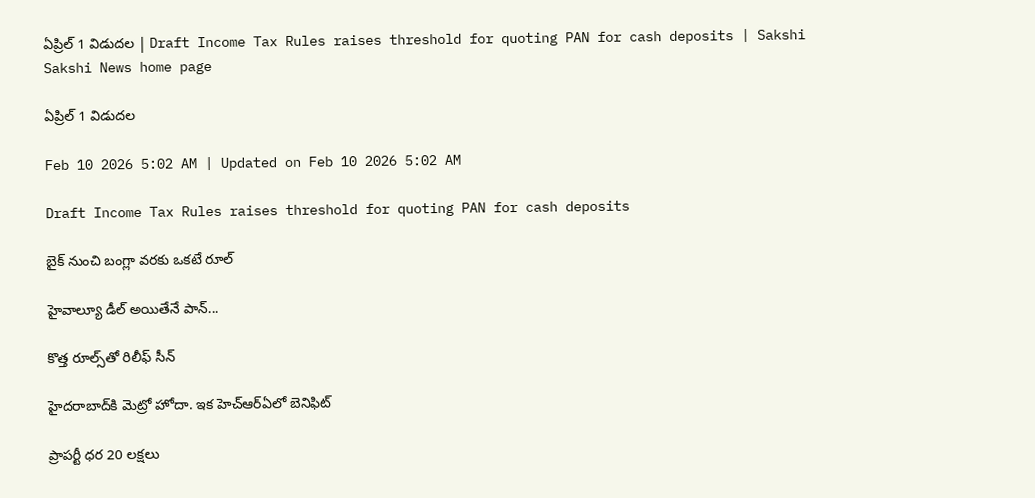ఏప్రిల్‌ 1 విడుదల | Draft Income Tax Rules raises threshold for quoting PAN for cash deposits | Sakshi
Sakshi News home page

ఏప్రిల్‌ 1 విడుదల

Feb 10 2026 5:02 AM | Updated on Feb 10 2026 5:02 AM

Draft Income Tax Rules raises threshold for quoting PAN for cash deposits

బైక్‌ నుంచి బంగ్లా వరకు ఒకటే రూల్‌

హైవాల్యూ డీల్‌ అయితేనే పాన్‌...

కొత్త రూల్స్‌తో రిలీఫ్‌ సీన్‌

హైదరాబాద్‌కి మెట్రో హోదా. ఇక హెచ్‌ఆర్‌ఏలో బెనిఫిట్‌

ప్రాపర్టీ ధర 20 లక్షలు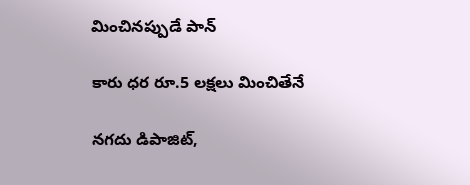మించినప్పుడే పాన్‌

కారు ధర రూ.5 లక్షలు మించితేనే

నగదు డిపాజిట్,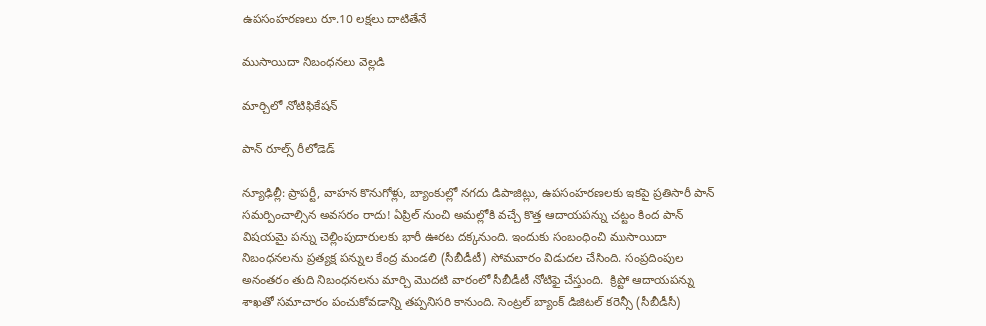ఉపసంహరణలు రూ.10 లక్షలు దాటితేనే

ముసాయిదా నిబంధనలు వెల్లడి

మార్చిలో నోటిఫికేషన్‌

పాన్‌ రూల్స్‌ రీలోడెడ్‌

న్యూఢిల్లీ: ప్రాపర్టీ, వాహన కొనుగోళ్లు, బ్యాంకుల్లో నగదు డిపాజిట్లు, ఉపసంహరణలకు ఇకపై ప్రతిసారీ పాన్‌ సమర్పించాల్సిన అవసరం రాదు! ఏప్రిల్‌ నుంచి అమల్లోకి వచ్చే కొత్త ఆదాయపన్ను చట్టం కింద పాన్‌ విషయమై పన్ను చెల్లింపుదారులకు భారీ ఊరట దక్కనుంది. ఇందుకు సంబంధించి ముసాయిదా నిబంధనలను ప్రత్యక్ష పన్నుల కేంద్ర మండలి (సీబీడీటీ) సోమవారం విడుదల చేసింది. సంప్రదింపుల అనంతరం తుది నిబంధనలను మార్చి మొదటి వారంలో సీబీడీటీ నోటిఫై చేస్తుంది.  క్రిప్టో ఆదాయపన్ను శాఖతో సమాచారం పంచుకోవడాన్ని తప్పనిసరి కానుంది. సెంట్రల్‌ బ్యాంక్‌ డిజిటల్‌ కరెన్సీ (సీబీడీసీ)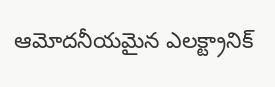ఆమోదనీయమైన ఎలక్ట్రానిక్‌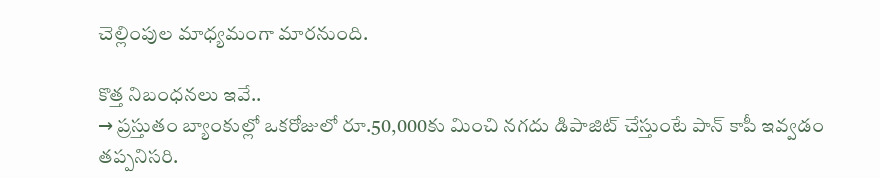చెల్లింపుల మాధ్యమంగా మారనుంది.

కొత్త నిబంధనలు ఇవే..
→ ప్రస్తుతం బ్యాంకుల్లో ఒకరోజులో రూ.50,000కు మించి నగదు డిపాజిట్‌ చేస్తుంటే పాన్‌ కాపీ ఇవ్వడం తప్పనిసరి.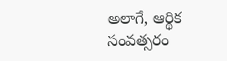అలాగే, ఆర్థిక సంవత్సరం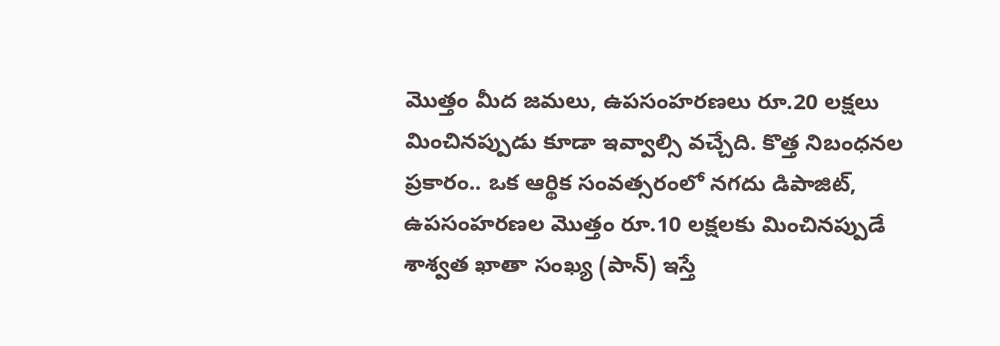మొత్తం మీద జమలు, ఉపసంహరణలు రూ.20 లక్షలు మించినప్పుడు కూడా ఇవ్వాల్సి వచ్చేది. కొత్త నిబంధనల ప్రకారం.. ఒక ఆర్థిక సంవత్సరంలో నగదు డిపాజిట్, ఉపసంహరణల మొత్తం రూ.10 లక్షలకు మించినప్పుడే శాశ్వత ఖాతా సంఖ్య (పాన్‌) ఇస్తే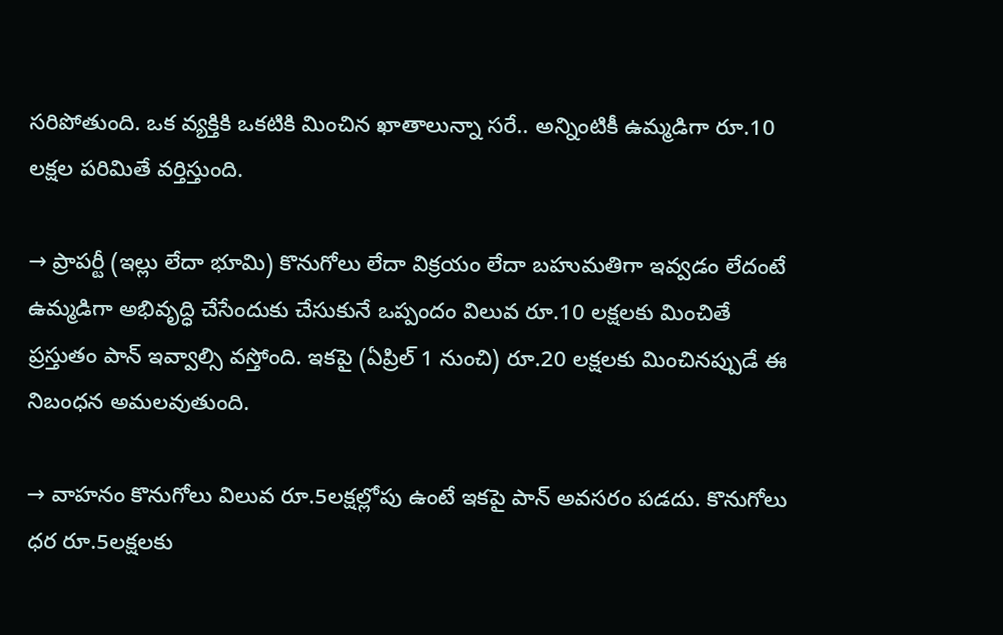సరిపోతుంది. ఒక వ్యక్తికి ఒకటికి మించిన ఖాతాలున్నా సరే.. అన్నింటికీ ఉమ్మడిగా రూ.10 లక్షల పరిమితే వర్తిస్తుంది.

→ ప్రాపర్టీ (ఇల్లు లేదా భూమి) కొనుగోలు లేదా విక్రయం లేదా బహుమతిగా ఇవ్వడం లేదంటే ఉమ్మడిగా అభివృద్ధి చేసేందుకు చేసుకునే ఒప్పందం విలువ రూ.10 లక్షలకు మించితే ప్రస్తుతం పాన్‌ ఇవ్వాల్సి వస్తోంది. ఇకపై (ఏప్రిల్‌ 1 నుంచి) రూ.20 లక్షలకు మించినప్పుడే ఈ నిబంధన అమలవుతుంది.

→ వాహనం కొనుగోలు విలువ రూ.5లక్షల్లోపు ఉంటే ఇకపై పాన్‌ అవసరం పడదు. కొనుగోలు ధర రూ.5లక్షలకు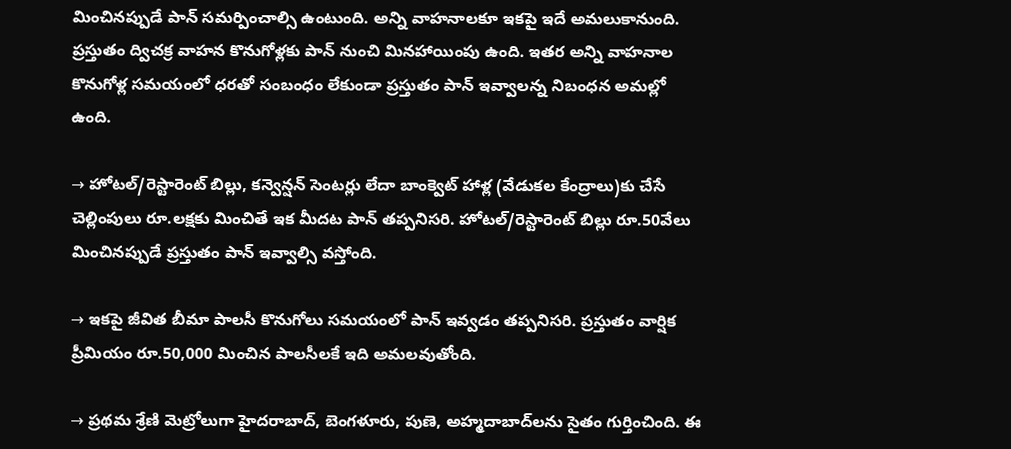మించినప్పుడే పాన్‌ సమర్పించాల్సి ఉంటుంది. అన్ని వాహనాలకూ ఇకపై ఇదే అమలుకానుంది. ప్రస్తుతం ద్విచక్ర వాహన కొనుగోళ్లకు పాన్‌ నుంచి మినహాయింపు ఉంది. ఇతర అన్ని వాహనాల కొనుగోళ్ల సమయంలో ధరతో సంబంధం లేకుండా ప్రస్తుతం పాన్‌ ఇవ్వాలన్న నిబంధన అమల్లో ఉంది.

→ హోటల్‌/రెస్టారెంట్‌ బిల్లు, కన్వెన్షన్‌ సెంటర్లు లేదా బాంక్వెట్‌ హాళ్ల (వేడుకల కేంద్రాలు)కు చేసే చెల్లింపులు రూ.లక్షకు మించితే ఇక మీదట పాన్‌ తప్పనిసరి. హోటల్‌/రెస్టారెంట్‌ బిల్లు రూ.50వేలు మించినప్పుడే ప్రస్తుతం పాన్‌ ఇవ్వాల్సి వస్తోంది.

→ ఇకపై జీవిత బీమా పాలసీ కొనుగోలు సమయంలో పాన్‌ ఇవ్వడం తప్పనిసరి. ప్రస్తుతం వార్షిక ప్రీమియం రూ.50,000 మించిన పాలసీలకే ఇది అమలవుతోంది.

→ ప్రథమ శ్రేణి మెట్రోలుగా హైదరాబాద్, బెంగళూరు, పుణె, అహ్మదాబాద్‌లను సైతం గుర్తించింది. ఈ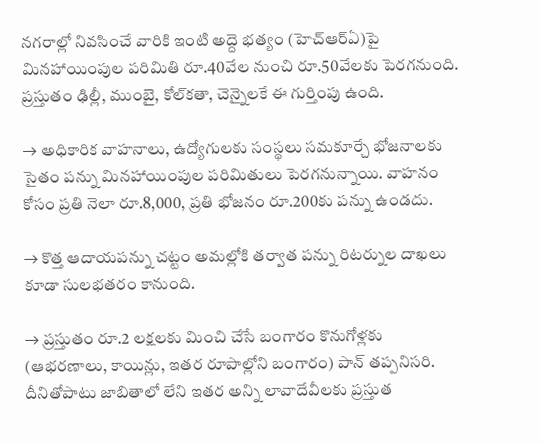నగరాల్లో నివసించే వారికి ఇంటి అద్దె భత్యం (హెచ్‌ఆర్‌ఏ)పై మినహాయింపుల పరిమితి రూ.40వేల నుంచి రూ.50వేలకు పెరగనుంది. ప్రస్తుతం ఢిల్లీ, ముంబై, కోల్‌కతా, చెన్నైలకే ఈ గుర్తింపు ఉంది.

→ అధికారిక వాహనాలు, ఉద్యోగులకు సంస్థలు సమకూర్చే భోజనాలకు సైతం పన్ను మినహాయింపుల పరిమితులు పెరగనున్నాయి. వాహనం కోసం ప్రతి నెలా రూ.8,000, ప్రతి భోజనం రూ.200కు పన్ను ఉండదు.

→ కొత్త ఆదాయపన్ను చట్టం అమల్లోకి తర్వాత పన్ను రిటర్నుల దాఖలు కూడా సులభతరం కానుంది.

→ ప్రస్తుతం రూ.2 లక్షలకు మించి చేసే బంగారం కొనుగోళ్లకు (ఆభరణాలు, కాయిన్లు, ఇతర రూపాల్లోని బంగారం) పాన్‌ తప్పనిసరి. దీనితోపాటు జాబితాలో లేని ఇతర అన్ని లావాదేవీలకు ప్రస్తుత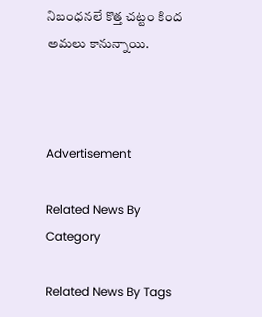నిబంధనలే కొత్త చట్టం కింద అమలు కానున్నాయి.



Advertisement

Related News By Category

Related News By Tags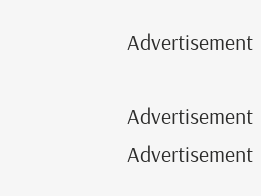Advertisement

Advertisement
Advertisement